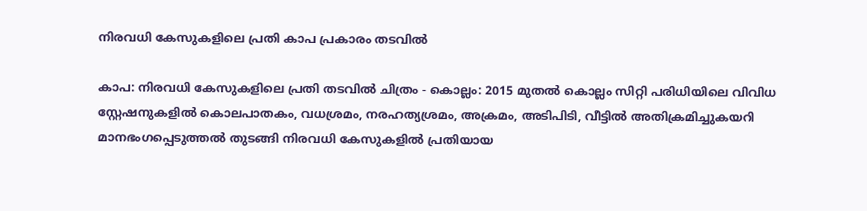നിരവധി കേസുകളിലെ പ്രതി കാപ പ്രകാരം തടവിൽ

കാപ: നിരവധി കേസുകളിലെ പ്രതി തടവിൽ ചിത്രം - കൊല്ലം: 2015 മുതൽ കൊല്ലം സിറ്റി പരിധിയിലെ വിവിധ സ്റ്റേഷനുകളിൽ കൊലപാതകം, വധശ്രമം, നരഹത്യശ്രമം, അക്രമം, അടിപിടി, വീട്ടിൽ അതിക്രമിച്ചുകയറി മാനഭംഗപ്പെടുത്തൽ തുടങ്ങി നിരവധി കേസുകളിൽ പ്രതിയായ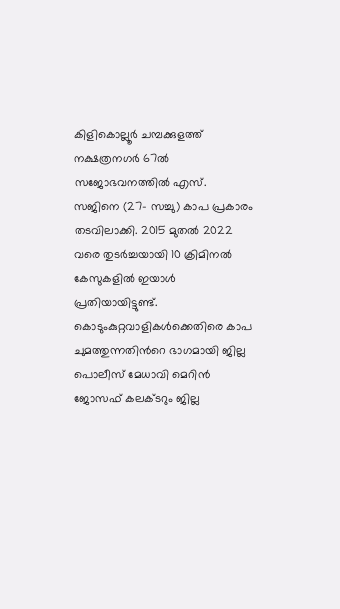കിളികൊല്ലൂർ ചമ്പക്കുളത്ത് നക്ഷത്രനഗർ 67ൽ സജോഭവനത്തിൽ എസ്. സജിനെ (27- സച്ചു) കാപ പ്രകാരം തടവിലാക്കി. 2015 മുതൽ 2022 വരെ തുടർച്ചയായി 10 ക്രിമിനൽ കേസുകളിൽ ഇയാൾ പ്രതിയായിട്ടുണ്ട്. കൊടുംകുറ്റവാളികൾക്കെതിരെ കാപ ചുമത്തുന്നതിന്‍റെ ഭാഗമായി ജില്ല പൊലീസ് മേധാവി മെറിൻ ജോസഫ് കലക്ടറും ജില്ല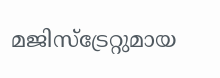മജിസ്ട്രേറ്റുമായ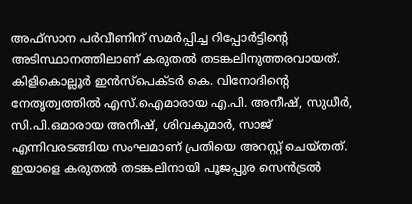അഫ്സാന പർവീണിന് സമർപ്പിച്ച റിപ്പോർട്ടിന്‍റെ അടിസ്ഥാനത്തിലാണ് കരുതൽ തടങ്കലിനുത്തരവായത്. കിളികൊല്ലൂർ ഇൻസ്പെക്ടർ കെ. വിനോദിന്‍റെ നേതൃത്വത്തിൽ എസ്.ഐമാരായ എ.പി. അനീഷ്, സുധീർ, സി.പി.ഒമാരായ അനീഷ്, ശിവകുമാർ, സാജ് എന്നിവരടങ്ങിയ സംഘമാണ് പ്രതിയെ അറസ്റ്റ് ചെയ്തത്. ഇയാളെ കരുതൽ തടങ്കലിനായി പൂജപ്പുര സെൻട്രൽ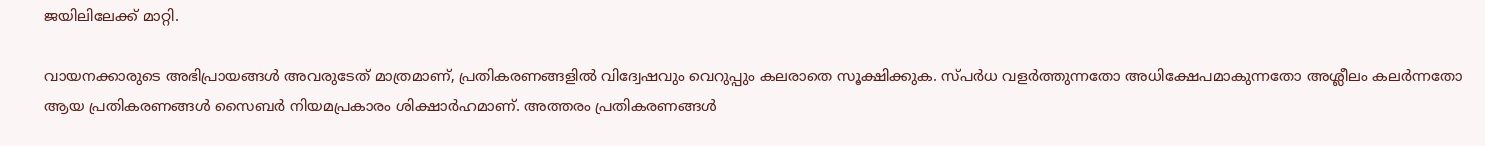ജയിലിലേക്ക് മാറ്റി.

വായനക്കാരുടെ അഭിപ്രായങ്ങള്‍ അവരുടേത് മാത്രമാണ്, പ്രതികരണങ്ങളിൽ വിദ്വേഷവും വെറുപ്പും കലരാതെ സൂക്ഷിക്കുക. സ്പർധ വളർത്തുന്നതോ അധിക്ഷേപമാകുന്നതോ അശ്ലീലം കലർന്നതോ ആയ പ്രതികരണങ്ങൾ സൈബർ നിയമപ്രകാരം ശിക്ഷാർഹമാണ്. അത്തരം പ്രതികരണങ്ങൾ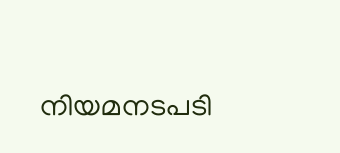നിയമനടപടി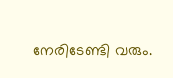നേരിടേണ്ടി വരും.